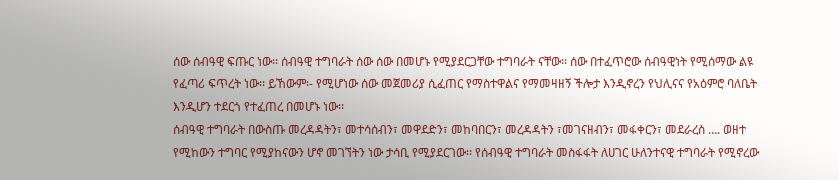ሰው ሰብዓዊ ፍጡር ነው፡፡ ሰብዓዊ ተግባራት ሰው ሰው በመሆኑ የሚያደርጋቸው ተግባራት ናቸው፡፡ ሰው በተፈጥሮው ሰብዓዊነት የሚሰማው ልዩ የፈጣሪ ፍጥረት ነው፡፡ ይኸውም፡- የሚሆነው ሰው መጀመሪያ ሲፈጠር የማስተዋልና የማመዛዘኝ ችሎታ እንዲኖረን የህሊናና የአዕምሮ ባለቤት እንዲሆን ተደርጎ የተፈጠረ በመሆኑ ነው፡፡
ሰብዓዊ ተግባራት በውስጡ መረዳዳትን፣ መተሳሰብን፣ መዋደድን፣ መከባበርን፣ መረዳዳትን ፣መገናዘብን፣ መፋቀርን፣ መደራረስ …. ወዘተ የሚከውን ተግባር የሚያከናውን ሆኖ መገኘትን ነው ታሳቢ የሚያደርገው፡፡ የሰብዓዊ ተግባራት መስፋፋት ለሀገር ሁለንተናዊ ተግባራት የሚኖረው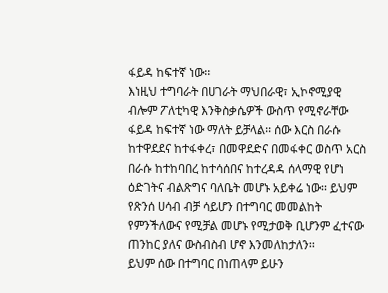ፋይዳ ከፍተኛ ነው፡፡
እነዚህ ተግባራት በሀገራት ማህበራዊ፣ ኢኮኖሚያዊ ብሎም ፖለቲካዊ እንቅስቃሴዎች ውስጥ የሚኖራቸው ፋይዳ ከፍተኛ ነው ማለት ይቻላል፡፡ ሰው እርስ በራሱ ከተዋደደና ከተፋቀረ፣ በመዋደድና በመፋቀር ወስጥ አርስ በራሱ ከተከባበረ ከተሳሰበና ከተረዳዳ ሰላማዊ የሆነ ዕድገትና ብልጽግና ባለቤት መሆኑ አይቀሬ ነው፡፡ ይህም የጽንሰ ሀሳብ ብቻ ሳይሆን በተግባር መመልከት የምንችለውና የሚቻል መሆኑ የሚታወቅ ቢሆንም ፈተናው ጠንከር ያለና ውስብስብ ሆኖ እንመለከታለን፡፡
ይህም ሰው በተግባር በነጠላም ይሁን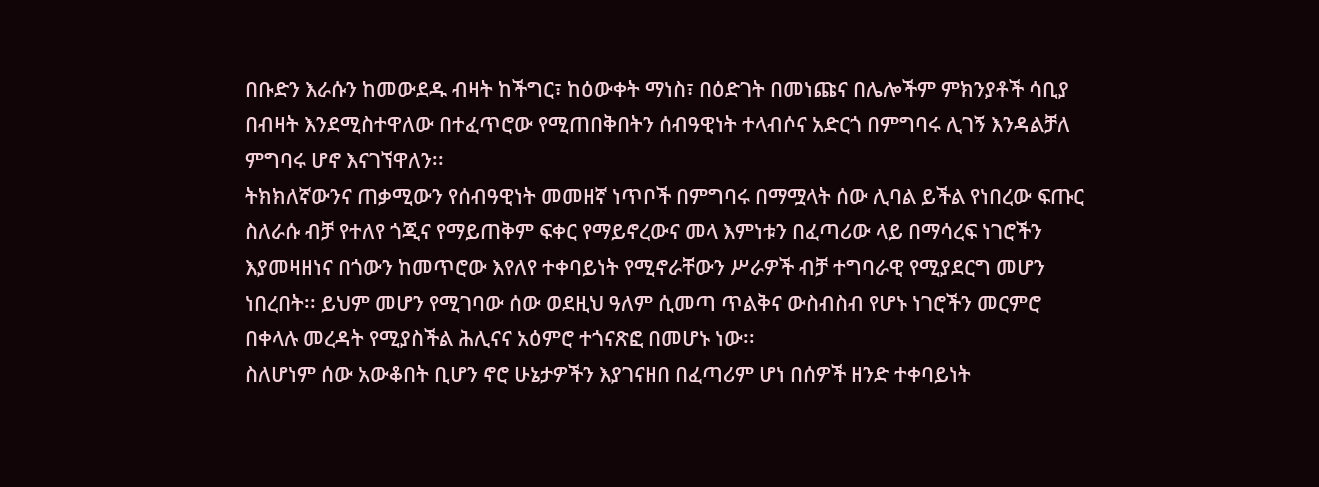በቡድን እራሱን ከመውደዱ ብዛት ከችግር፣ ከዕውቀት ማነስ፣ በዕድገት በመነጩና በሌሎችም ምክንያቶች ሳቢያ በብዛት እንደሚስተዋለው በተፈጥሮው የሚጠበቅበትን ሰብዓዊነት ተላብሶና አድርጎ በምግባሩ ሊገኝ እንዳልቻለ ምግባሩ ሆኖ እናገኘዋለን፡፡
ትክክለኛውንና ጠቃሚውን የሰብዓዊነት መመዘኛ ነጥቦች በምግባሩ በማሟላት ሰው ሊባል ይችል የነበረው ፍጡር ስለራሱ ብቻ የተለየ ጎጂና የማይጠቅም ፍቀር የማይኖረውና መላ እምነቱን በፈጣሪው ላይ በማሳረፍ ነገሮችን እያመዛዘነና በጎውን ከመጥሮው እየለየ ተቀባይነት የሚኖራቸውን ሥራዎች ብቻ ተግባራዊ የሚያደርግ መሆን ነበረበት፡፡ ይህም መሆን የሚገባው ሰው ወደዚህ ዓለም ሲመጣ ጥልቅና ውስብስብ የሆኑ ነገሮችን መርምሮ በቀላሉ መረዳት የሚያስችል ሕሊናና አዕምሮ ተጎናጽፎ በመሆኑ ነው፡፡
ስለሆነም ሰው አውቆበት ቢሆን ኖሮ ሁኔታዎችን እያገናዘበ በፈጣሪም ሆነ በሰዎች ዘንድ ተቀባይነት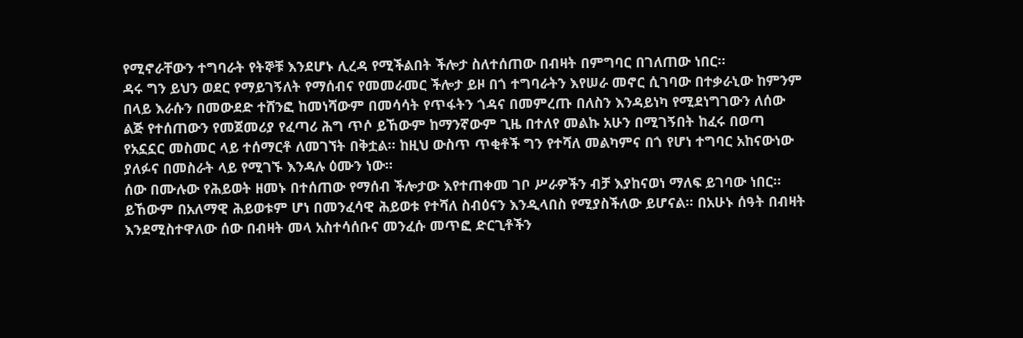የሚኖራቸውን ተግባራት የትኞቹ እንደሆኑ ሊረዳ የሚችልበት ችሎታ ስለተሰጠው በብዛት በምግባር በገለጠው ነበር፡፡
ዳሩ ግን ይህን ወደር የማይገኝለት የማሰብና የመመራመር ችሎታ ይዞ በጎ ተግባራትን እየሠራ መኖር ሲገባው በተቃራኒው ከምንም በላይ እራሱን በመውደድ ተሸንፎ ከመነሻውም በመሳሳት የጥፋትን ጎዳና በመምረጡ በለስን እንዳይነካ የሚደነግገውን ለሰው ልጅ የተሰጠውን የመጀመሪያ የፈጣሪ ሕግ ጥሶ ይኸውም ከማንኛውም ጊዜ በተለየ መልኩ አሁን በሚገኝበት ከፈሩ በወጣ የአኗኗር መስመር ላይ ተሰማርቶ ለመገኘት በቅቷል፡፡ ከዚህ ውስጥ ጥቂቶች ግን የተሻለ መልካምና በጎ የሆነ ተግባር አከናውነው ያለፉና በመስራት ላይ የሚገኙ እንዳሉ ዕሙን ነው፡፡
ሰው በሙሉው የሕይወት ዘመኑ በተሰጠው የማሰብ ችሎታው እየተጠቀመ ገቦ ሥራዎችን ብቻ እያከናወነ ማለፍ ይገባው ነበር፡፡ ይኸውም በአለማዊ ሕይወቱም ሆነ በመንፈሳዊ ሕይወቱ የተሻለ ስብዕናን እንዲላበስ የሚያስችለው ይሆናል፡፡ በአሁኑ ሰዓት በብዛት እንደሚስተዋለው ሰው በብዛት መላ አስተሳሰቡና መንፈሱ መጥፎ ድርጊቶችን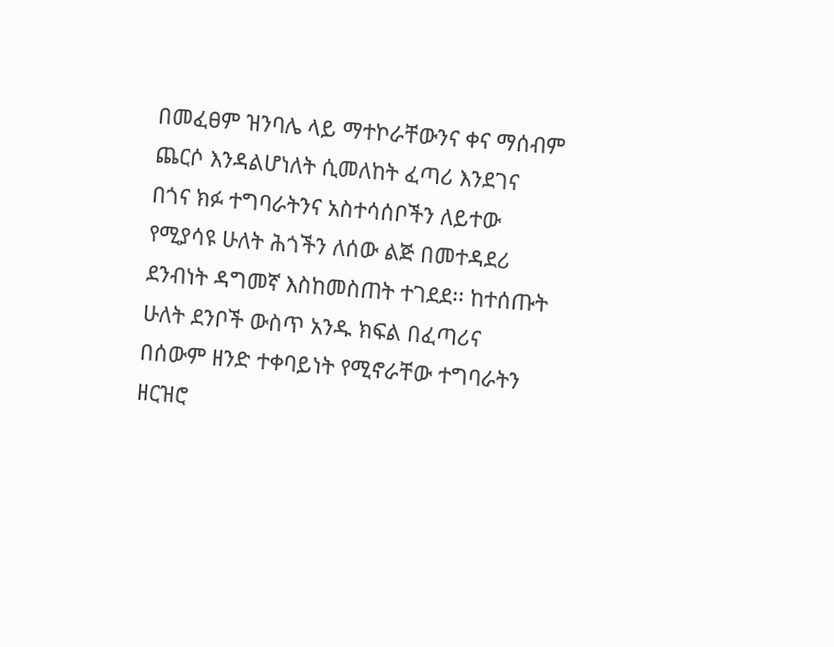በመፈፀም ዝንባሌ ላይ ማተኮራቸውንና ቀና ማሰብም ጨርሶ እንዳልሆነለት ሲመለከት ፈጣሪ እንደገና በጎና ክፉ ተግባራትንና አስተሳሰቦችን ለይተው የሚያሳዩ ሁለት ሕጎችን ለሰው ልጅ በመተዳደሪ ደንብነት ዳግመኛ እስከመስጠት ተገደደ፡፡ ከተሰጡት ሁለት ደንቦች ውስጥ አንዱ ክፍል በፈጣሪና በሰውም ዘንድ ተቀባይነት የሚኖራቸው ተግባራትን ዘርዝሮ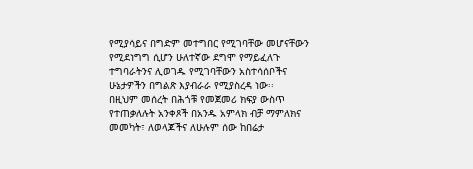የሚያሳይና በግድም መተግበር የሚገባቸው መሆናቸውን የሚደነግግ ሲሆን ሁለተኛው ደግሞ የማይፈለጉ ተግባራትንና ሊወገዱ የሚገባቸውን አስተሳሰቦችና ሁኔታዎችን በግልጽ እያብራራ የሚያስረዳ ነው፡፡
በዚህም መሰረት በሕጎቹ የመጀመሪ ክፍያ ውስጥ የተጠቃለሉት አንቀጾች በአንዱ አምላክ ብቻ ማምለክና መመካት፣ ለወላጆችና ለሁሉም ሰው ከበሬታ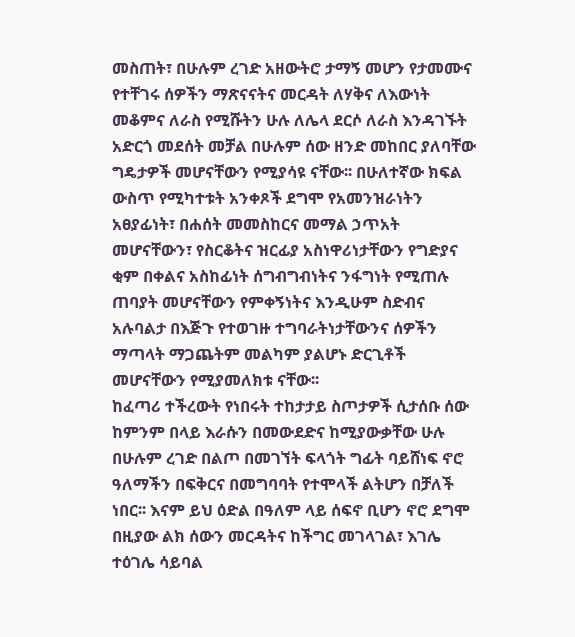መስጠት፣ በሁሉም ረገድ አዘውትሮ ታማኝ መሆን የታመሙና የተቸገሩ ሰዎችን ማጽናናትና መርዳት ለሃቅና ለእውነት መቆምና ለራስ የሚሹትን ሁሉ ለሌላ ደርሶ ለራስ እንዳገኙት አድርጎ መደሰት መቻል በሁሉም ሰው ዘንድ መከበር ያለባቸው ግዴታዎች መሆናቸውን የሚያሳዩ ናቸው፡፡ በሁለተኛው ክፍል ውስጥ የሚካተቱት አንቀጾች ደግሞ የአመንዝራነትን አፀያፊነት፣ በሐሰት መመስከርና መማል ኃጥአት መሆናቸውን፣ የስርቆትና ዝርፊያ አስነዋሪነታቸውን የግድያና ቂም በቀልና አስከፊነት ሰግብግብነትና ንፋግነት የሚጠሉ ጠባያት መሆናቸውን የምቀኝነትና እንዲሁም ስድብና አሉባልታ በእጅጉ የተወገዙ ተግባራትነታቸውንና ሰዎችን ማጣላት ማጋጨትም መልካም ያልሆኑ ድርጊቶች መሆናቸውን የሚያመለክቱ ናቸው፡፡
ከፈጣሪ ተችረውት የነበሩት ተከታታይ ስጦታዎች ሲታሰቡ ሰው ከምንም በላይ እራሱን በመውደድና ከሚያውቃቸው ሁሉ በሁሉም ረገድ በልጦ በመገኘት ፍላጎት ግፊት ባይሸነፍ ኖሮ ዓለማችን በፍቅርና በመግባባት የተሞላች ልትሆን በቻለች ነበር፡፡ እናም ይህ ዕድል በዓለም ላይ ሰፍኖ ቢሆን ኖሮ ደግሞ በዚያው ልክ ሰውን መርዳትና ከችግር መገላገል፣ እገሌ ተዕገሌ ሳይባል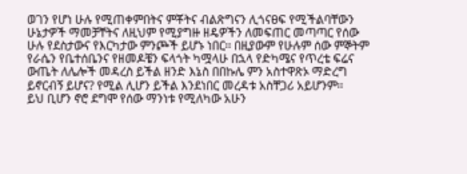ወገን የሆነ ሁሉ የሚጠቀምበትና ምቾትና ብልጽግናን ሊጎናፀፍ የሚችልባቸውን ሁኔታዎች ማመቻቸትና ለዚህም የሚያግዙ ዘዴዎችን ለመፍጠር መጣጣር የሰው ሁሉ የደስታውና የእርካታው ምንጮች ይሆኑ ነበር፡፡ በዚያውም የሁሉም ሰው ምኞትም የራሴን የቤተሰቤንና የዘመዶቼን ፍላጎት ካሟላሁ በኋላ የድካሜና የጥረቴ ፍሬና ውጤት ለሌሎች መዳረስ ይችል ዘንድ እኔስ በበኩሌ ምን አስተዋጽኦ ማድረግ ይኖርብኝ ይሆና? የሚል ሊሆን ይችል እንደነበር መረዳቱ አስቸጋሪ አይሆንም፡፡
ይህ ቢሆን ኖሮ ደግሞ የሰው ማንነቱ የሚለካው አሁን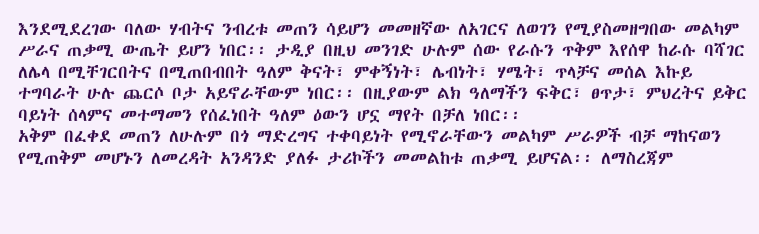እንደሚደረገው ባለው ሃብትና ንብረቱ መጠን ሳይሆን መመዘኛው ለአገርና ለወገን የሚያስመዘግበው መልካም ሥራና ጠቃሚ ውጤት ይሆን ነበር፡፡ ታዲያ በዚህ መንገድ ሁሉም ሰው የራሱን ጥቅም እየሰዋ ከራሱ ባሻገር ለሌላ በሚቸገርበትና በሚጠበብበት ዓለም ቅናት፣ ምቀኝነት፣ ሌብነት፣ ሃሜት፣ ጥላቻና መሰል እኩይ ተግባራት ሁሉ ጨርሶ ቦታ አይኖራቸውም ነበር፡፡ በዚያውም ልክ ዓለማችን ፍቅር፣ ፀጥታ፣ ምህረትና ይቅር ባይነት ሰላምና መተማመን የሰፈነበት ዓለም ዕውን ሆኗ ማየት በቻለ ነበር፡፡
አቅም በፈቀደ መጠን ለሁሉም በጎ ማድረግና ተቀባይነት የሚኖራቸውን መልካም ሥራዎች ብቻ ማከናወን የሚጠቅም መሆኑን ለመረዳት አንዳንድ ያለፉ ታሪኮችን መመልከቱ ጠቃሚ ይሆናል፡፡ ለማስረጃም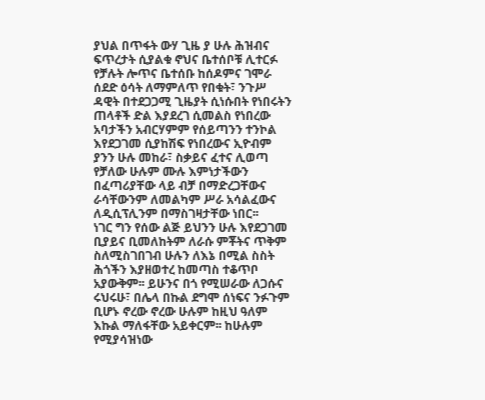ያህል በጥፋት ውሃ ጊዜ ያ ሁሉ ሕዝብና ፍጥረታት ሲያልቁ ኖህና ቤተሰቦቹ ሊተርፉ የቻሉት ሎጥና ቤተሰቡ ከሰዶምና ገሞራ ሰደድ ዕሳት ለማምለጥ የበቁት፣ ንጉሥ ዳዊት በተደጋጋሚ ጊዜያት ሲነሱበት የነበሩትን ጠላቶች ድል እያደረገ ሲመልስ የነበረው አባታችን አብርሃምም የሰይጣንን ተንኮል እየደጋገመ ሲያከሽፍ የነበረውና ኢዮብም ያንን ሁሉ መከራ፣ ስቃይና ፈተና ሊወጣ የቻለው ሁሉም ሙሉ እምነታችውን በፈጣሪያቸው ላይ ብቻ በማድረጋቸውና ራሳቸውንም ለመልካም ሥራ አሳልፈውና ለዲሲፕሊንም በማስገዛታቸው ነበር፡፡
ነገር ግን የሰው ልጅ ይህንን ሁሉ እየደጋገመ ቢያይና ቢመለከትም ለራሱ ምቾትና ጥቅም ስለሚስገበገብ ሁሉን ለእኔ በሚል ስስት ሕጎችን እያዘወተረ ከመጣስ ተቆጥቦ አያውቅም፡፡ ይሁንና በጎ የሚሠራው ለጋሱና ሩህሩሁ፣ በሌላ በኩል ደግሞ ሰነፍና ንፉጉም ቢሆኑ ኖረው ኖረው ሁሉም ከዚህ ዓለም እኩል ማለፋቸው አይቀርም፡፡ ከሁሉም የሚያሳዝነው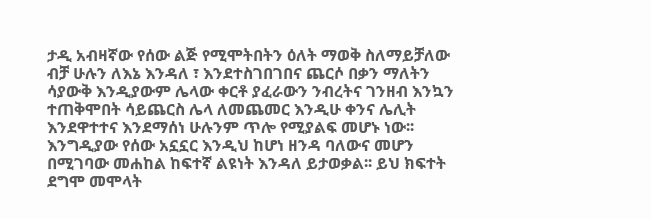ታዲ አብዛኛው የሰው ልጅ የሚሞትበትን ዕለት ማወቅ ስለማይቻለው ብቻ ሁሉን ለእኔ እንዳለ ፣ እንደተስገበገበና ጨርሶ በቃን ማለትን ሳያውቅ እንዲያውም ሌላው ቀርቶ ያፈራውን ንብረትና ገንዘብ እንኳን ተጠቅሞበት ሳይጨርስ ሌላ ለመጨመር እንዲሁ ቀንና ሌሊት እንደዋተተና እንደማሰነ ሁሉንም ጥሎ የሚያልፍ መሆኑ ነው፡፡ እንግዲያው የሰው አኗኗር እንዲህ ከሆነ ዘንዳ ባለውና መሆን በሚገባው መሐከል ከፍተኛ ልዩነት እንዳለ ይታወቃል፡፡ ይህ ክፍተት ደግሞ መሞላት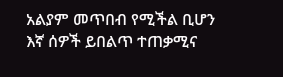አልያም መጥበብ የሚችል ቢሆን እኛ ሰዎች ይበልጥ ተጠቃሚና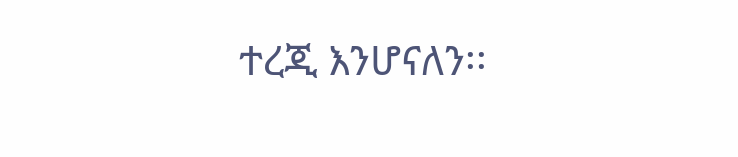ተረጂ እንሆናለን፡፡